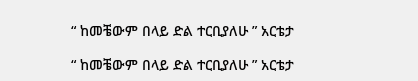“ ከመቼውም በላይ ድል ተርቢያለሁ ” አርቴታ

“ ከመቼውም በላይ ድል ተርቢያለሁ ” አርቴታ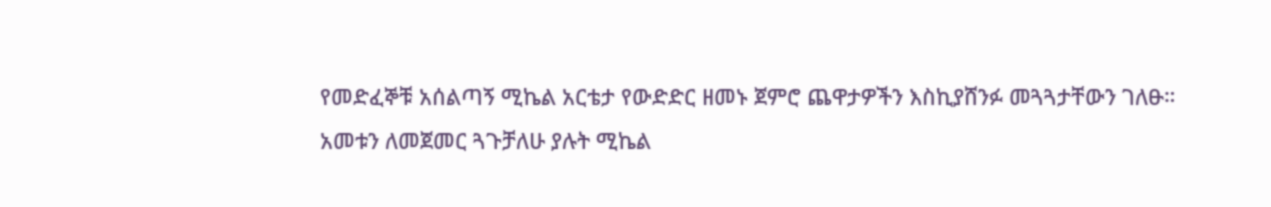የመድፈኞቹ አሰልጣኝ ሚኬል አርቴታ የውድድር ዘመኑ ጀምሮ ጨዋታዎችን እስኪያሸንፉ መጓጓታቸውን ገለፁ።
አመቱን ለመጀመር ጓጉቻለሁ ያሉት ሚኬል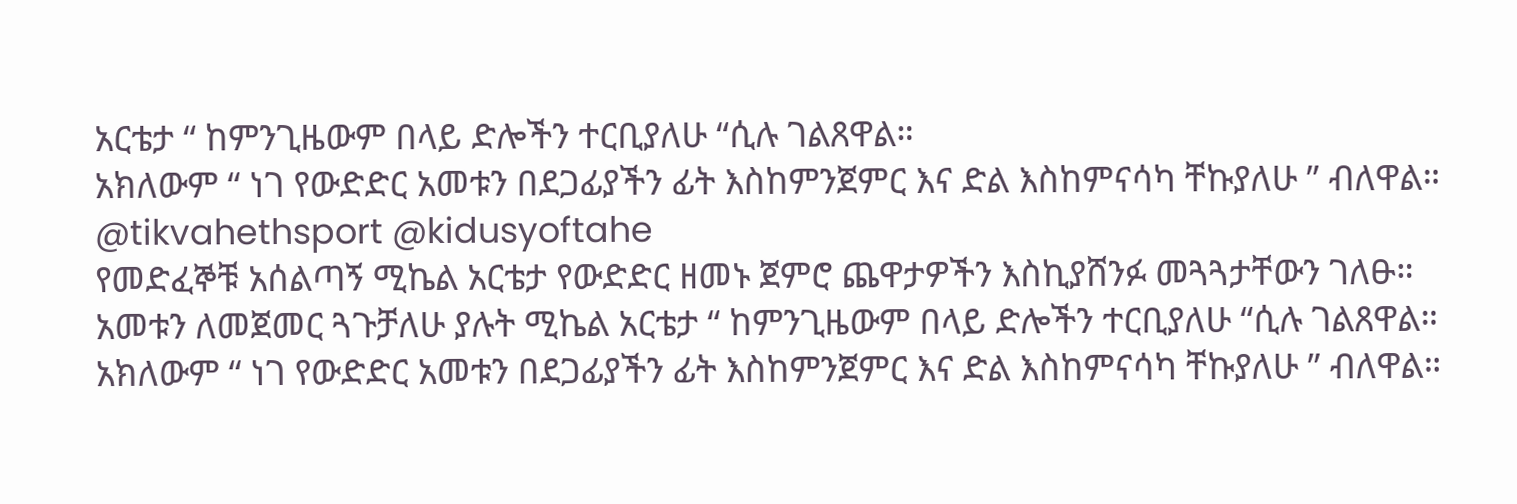አርቴታ “ ከምንጊዜውም በላይ ድሎችን ተርቢያለሁ “ሲሉ ገልጸዋል።
አክለውም “ ነገ የውድድር አመቱን በደጋፊያችን ፊት እስከምንጀምር እና ድል እስከምናሳካ ቸኩያለሁ ” ብለዋል።
@tikvahethsport @kidusyoftahe
የመድፈኞቹ አሰልጣኝ ሚኬል አርቴታ የውድድር ዘመኑ ጀምሮ ጨዋታዎችን እስኪያሸንፉ መጓጓታቸውን ገለፁ።
አመቱን ለመጀመር ጓጉቻለሁ ያሉት ሚኬል አርቴታ “ ከምንጊዜውም በላይ ድሎችን ተርቢያለሁ “ሲሉ ገልጸዋል።
አክለውም “ ነገ የውድድር አመቱን በደጋፊያችን ፊት እስከምንጀምር እና ድል እስከምናሳካ ቸኩያለሁ ” ብለዋል።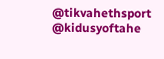@tikvahethsport @kidusyoftahe